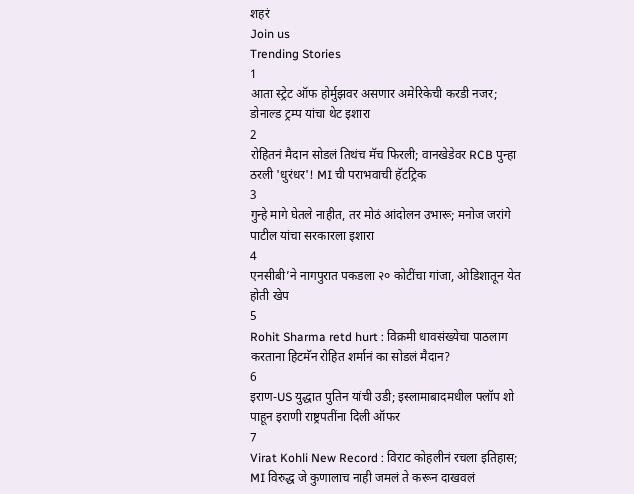शहरं
Join us
Trending Stories
1
आता स्ट्रेट ऑफ होर्मुझवर असणार अमेरिकेची करडी नजर; डोनाल्ड ट्रम्प यांचा थेट इशारा
2
रोहितनं मैदान सोडलं तिथंच मॅच फिरली; वानखेडेवर RCB पुन्हा ठरली 'धुरंधर'! MI ची पराभवाची हॅटट्रिक
3
गुन्हे मागे घेतले नाहीत, तर मोठं आंदोलन उभारू; मनोज जरांगे पाटील यांचा सरकारला इशारा
4
एनसीबी’ने नागपुरात पकडला २० कोटींचा गांजा, ओडिशातून येत होती खेप
5
Rohit Sharma retd hurt : विक्रमी धावसंख्येचा पाठलाग करताना हिटमॅन रोहित शर्मानं का सोडलं मैदान?
6
इराण-US युद्धात पुतिन यांची उडी; इस्लामाबादमधील फ्लॉप शो पाहून इराणी राष्ट्रपतींना दिली ऑफर
7
Virat Kohli New Record : विराट कोहलीनं रचला इतिहास; MI विरुद्ध जे कुणालाच नाही जमलं ते करून दाखवलं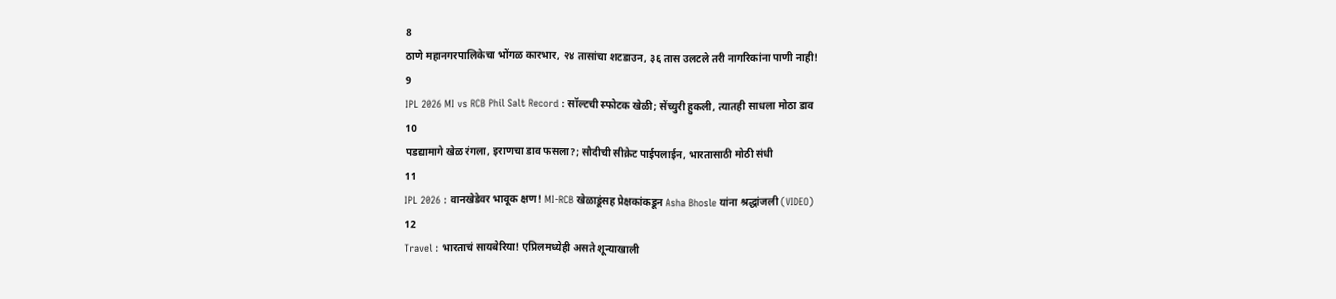8
ठाणे महानगरपालिकेचा भोंगळ कारभार, २४ तासांचा शटडाउन, ३६ तास उलटले तरी नागरिकांना पाणी नाही!
9
IPL 2026 MI vs RCB Phil Salt Record : सॉल्टची स्फोटक खेळी; सेंच्युरी हुकली, त्यातही साधला मोठा डाव
10
पडद्यामागे खेळ रंगला, इराणचा डाव फसला?; सौदीची सीक्रेट पाईपलाईन, भारतासाठी मोठी संधी
11
IPL 2026 : वानखेडेवर भावूक क्षण! MI-RCB खेळाडूंसह प्रेक्षकांकडून Asha Bhosle यांना श्रद्धांजली (VIDEO)
12
Travel : भारताचं सायबेरिया! एप्रिलमध्येही असते शून्याखाली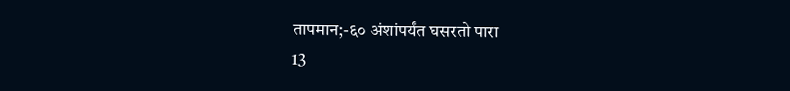तापमान;-६० अंशांपर्यंत घसरतो पारा
13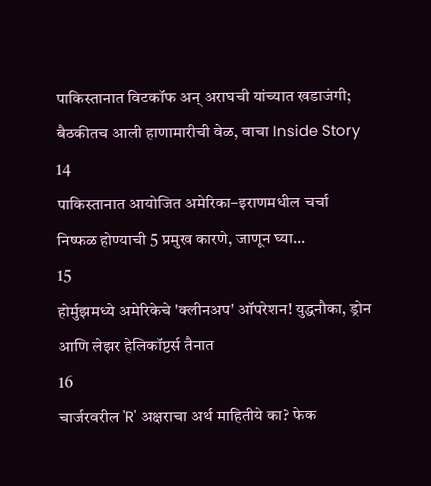पाकिस्तानात विटकॉफ अन् अराघची यांच्यात खडाजंगी; बैठकीतच आली हाणामारीची वेळ, वाचा Inside Story
14
पाकिस्तानात आयोजित अमेरिका–इराणमधील चर्चा निष्फळ होण्याची 5 प्रमुख कारणे, जाणून घ्या...
15
होर्मुझमध्ये अमेरिकेचे 'क्लीनअप' ऑपरेशन! युद्धनौका, ड्रोन आणि लेझर हेलिकॉप्टर्स तैनात
16
चार्जरवरील 'R' अक्षराचा अर्थ माहितीये का? फेक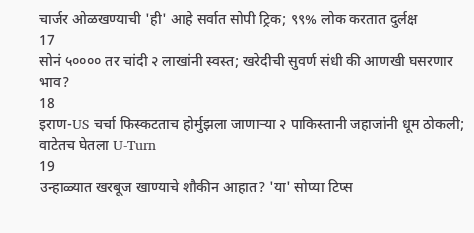चार्जर ओळखण्याची 'ही' आहे सर्वात सोपी ट्रिक; ९९% लोक करतात दुर्लक्ष
17
सोनं ५०००० तर चांदी २ लाखांनी स्वस्त; खरेदीची सुवर्ण संधी की आणखी घसरणार भाव?
18
इराण-US चर्चा फिस्कटताच होर्मुझला जाणाऱ्या २ पाकिस्तानी जहाजांनी धूम ठोकली; वाटेतच घेतला U-Turn
19
उन्हाळ्यात खरबूज खाण्याचे शौकीन आहात? 'या' सोप्या टिप्स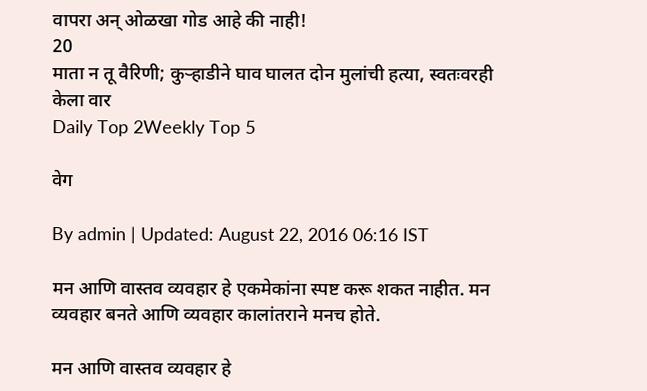वापरा अन् ओळखा गोड आहे की नाही!
20
माता न तू वैरिणी; कुऱ्हाडीने घाव घालत दोन मुलांची हत्या, स्वतःवरही केला वार
Daily Top 2Weekly Top 5

वेग

By admin | Updated: August 22, 2016 06:16 IST

मन आणि वास्तव व्यवहार हे एकमेकांना स्पष्ट करू शकत नाहीत. मन व्यवहार बनते आणि व्यवहार कालांतराने मनच होते.

मन आणि वास्तव व्यवहार हे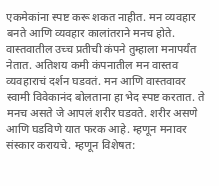एकमेकांना स्पष्ट करू शकत नाहीत. मन व्यवहार बनते आणि व्यवहार कालांतराने मनच होते. वास्तवातील उच्च प्रतीची कंपने तुम्हाला मनापर्यंत नेतात. अतिशय कमी कंपनातील मन वास्तव व्यवहाराचं दर्शन घडवतं. मन आणि वास्तवावर स्वामी विवेकानंद बोलताना हा भेद स्पष्ट करतात. ते मनच असते जे आपलं शरीर घडवते. शरीर असणे आणि घडविणे यात फरक आहे. म्हणून मनावर संस्कार करायचे. म्हणून विशेषत: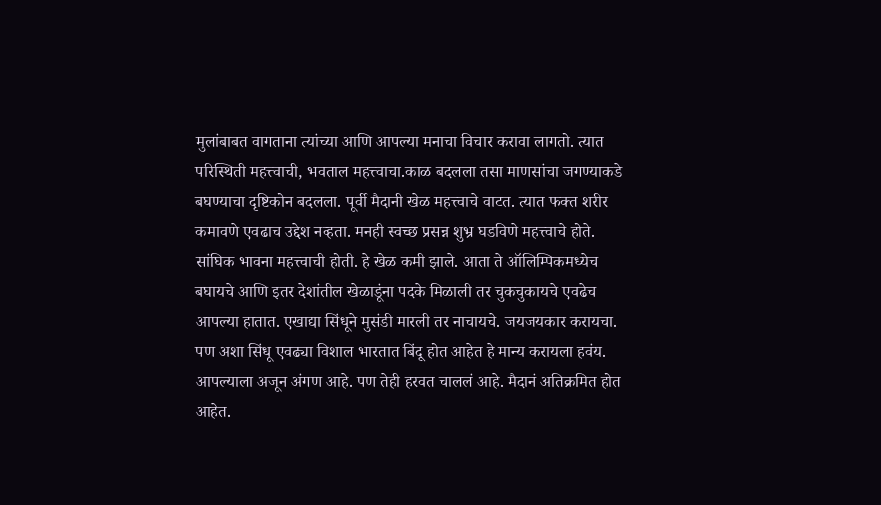मुलांबाबत वागताना त्यांच्या आणि आपल्या मनाचा विचार करावा लागतो. त्यात परिस्थिती महत्त्वाची, भवताल महत्त्वाचा.काळ बदलला तसा माणसांचा जगण्याकडे बघण्याचा दृष्टिकोन बदलला. पूर्वी मैदानी खेळ महत्त्वाचे वाटत. त्यात फक्त शरीर कमावणे एवढाच उद्देश नव्हता. मनही स्वच्छ प्रसन्न शुभ्र घडविणे महत्त्वाचे होते. सांघिक भावना महत्त्वाची होती. हे खेळ कमी झाले. आता ते ऑलिम्पिकमध्येच बघायचे आणि इतर देशांतील खेळाडूंना पदके मिळाली तर चुकचुकायचे एवढेच आपल्या हातात. एखाद्या सिंधूने मुसंडी मारली तर नाचायचे. जयजयकार करायचा. पण अशा सिंधू एवढ्या विशाल भारतात बिंदू होत आहेत हे मान्य करायला हवंय. आपल्याला अजून अंगण आहे. पण तेही हरवत चाललं आहे. मैदानं अतिक्रमित होत आहेत.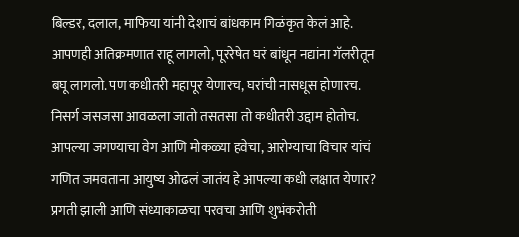बिल्डर, दलाल, माफिया यांनी देशाचं बांधकाम गिळंकृत केलं आहे. आपणही अतिक्रमणात राहू लागलो, पूररेषेत घरं बांधून नद्यांना गॅलरीतून बघू लागलो. पण कधीतरी महापूर येणारच, घरांची नासधूस होणारच. निसर्ग जसजसा आवळला जातो तसतसा तो कधीतरी उद्दाम होतोच. आपल्या जगण्याचा वेग आणि मोकळ्या हवेचा, आरोग्याचा विचार यांचं गणित जमवताना आयुष्य ओढलं जातंय हे आपल्या कधी लक्षात येणार? प्रगती झाली आणि संध्याकाळचा परवचा आणि शुभंकरोती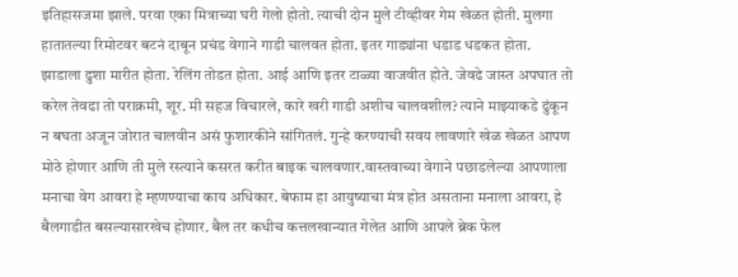इतिहासजमा झाले. परवा एका मित्राच्या घरी गेलो होतो. त्याची दोन मुले टीव्हीवर गेम खेळत होती. मुलगा हातातल्या रिमोटवर बटनं दाबून प्रचंड वेगाने गाडी चालवत होता. इतर गाड्यांना धडाड धडकत होता. झाडाला ढुशा मारीत होता. रेलिंग तोडत होता. आई आणि इतर टाळ्या वाजवीत होते. जेवढे जास्त अपघात तो करेल तेवढा तो पराक्रमी, शूर. मी सहज विचारले, कारे खरी गाडी अशीच चालवशील? त्याने माझ्याकडे ढुंकून न बघता अजून जोरात चालवीन असं फुशारकीने सांगितलं. गुन्हे करण्याची सवय लावणारे खेळ खेळत आपण मोठे होणार आणि ती मुले रस्त्याने कसरत करीत बाइक चालवणार.वास्तवाच्या वेगाने पछाडलेल्या आपणाला मनाचा वेग आवरा हे म्हणण्याचा काय अधिकार. बेफाम हा आयुष्याचा मंत्र होत असताना मनाला आवरा, हे बैलगाडीत बसल्यासारखेच होणार. बैल तर कधीच कत्तलखान्यात गेलेत आणि आपले ब्रेक फेल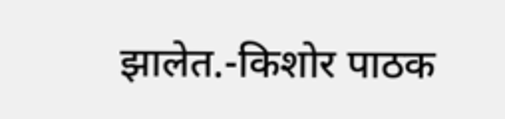झालेत.-किशोर पाठक